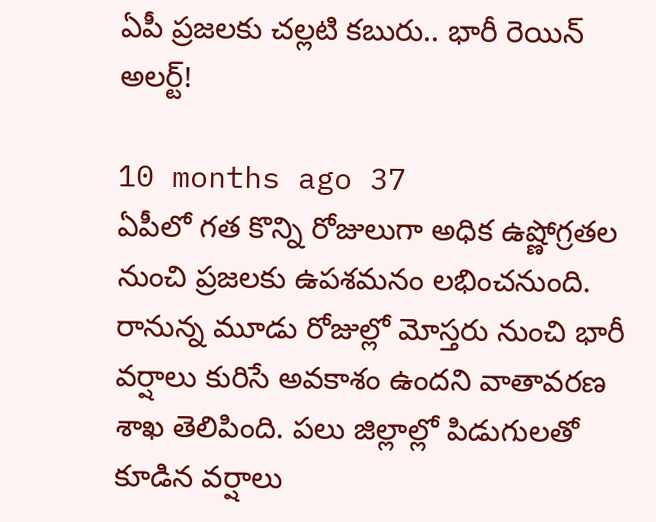ఏపీ ప్రజలకు చల్లటి కబురు.. భారీ రెయిన్ అలర్ట్!

10 months ago 37
ఏపీలో గత కొన్ని రోజులుగా అధిక ఉష్ణోగ్రతల నుంచి ప్రజలకు ఉపశమనం లభించనుంది. రానున్న మూడు రోజుల్లో మోస్తరు నుంచి భారీ వర్షాలు కురిసే అవకాశం ఉందని వాతావరణ శాఖ తెలిపింది. పలు జిల్లాల్లో పిడుగులతో కూడిన వర్షాలు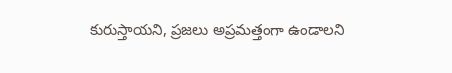కురుస్తాయని, ప్రజలు అప్రమత్తంగా ఉండాలని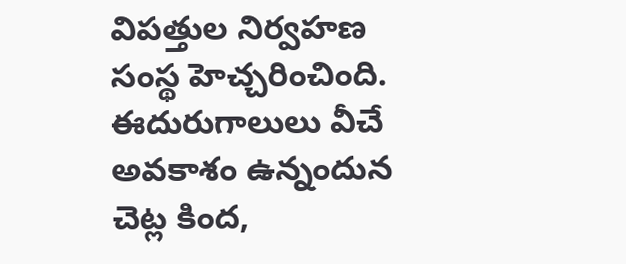విపత్తుల నిర్వహణ సంస్థ హెచ్చరించింది. ఈదురుగాలులు వీచే అవకాశం ఉన్నందున చెట్ల కింద,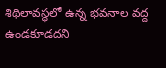శిథిలావస్థలో ఉన్న భవనాల వద్ద ఉండకూడదని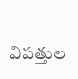విపత్తుల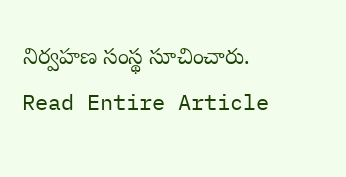నిర్వహణ సంస్థ సూచించారు.
Read Entire Article